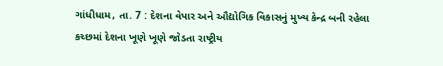ગાંધીધામ, તા. 7 : દેશના વેપાર અને ઔદ્યોગિક વિકાસનું મુખ્ય કેન્દ્ર બની રહેલા
કચ્છમાં દેશના ખૂણે ખૂણે જોડતા રાષ્ટ્રીય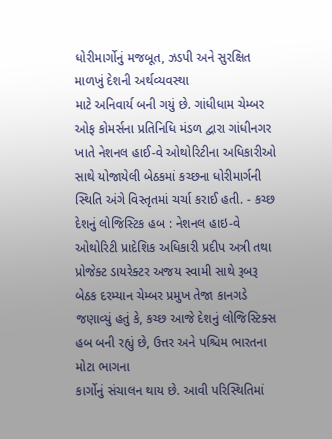ધોરીમાર્ગોનું મજબૂત, ઝડપી અને સુરક્ષિત માળખું દેશની અર્થવ્યવસ્થા
માટે અનિવાર્ય બની ગયું છે. ગાંધીધામ ચેમ્બર
ઓફ કોમર્સના પ્રતિનિધિ મંડળ દ્વારા ગાંધીનગર ખાતે નેશનલ હાઈ-વે ઓથોરિટીના અધિકારીઓ
સાથે યોજાયેલી બેઠકમાં કચ્છના ધોરીમાર્ગની સ્થિતિ અંગે વિસ્તૃતમાં ચર્ચા કરાઈ હતી. - કચ્છ દેશનું લોજિસ્ટિક હબ : નેશનલ હાઇ-વે
ઓથોરિટી પ્રાદેશિક અધિકારી પ્રદીપ અત્રી તથા
પ્રોજેક્ટ ડાયરેક્ટર અજય સ્વામી સાથે રૂબરૂ બેઠક દરમ્યાન ચેમ્બર પ્રમુખ તેજા કાનગડે
જણાવ્યું હતું કે, કચ્છ આજે દેશનું લોજિસ્ટિક્સ હબ બની રહ્યું છે, ઉત્તર અને પશ્ચિમ ભારતના મોટા ભાગના
કાર્ગોનું સંચાલન થાય છે. આવી પરિસ્થિતિમાં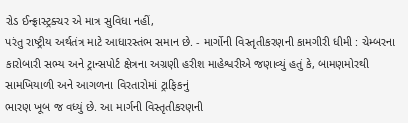રોડ ઈન્ફ્રાસ્ટ્રક્ચર એ માત્ર સુવિધા નહીં,
પરંતુ રાષ્ટ્રીય અર્થતંત્ર માટે આધારસ્તંભ સમાન છે. - માર્ગોની વિસ્તૃતીકરણની કામગીરી ધીમી : ચેમ્બરના
કારોબારી સભ્ય અને ટ્રાન્સપોર્ટ ક્ષેત્રના અગ્રણી હરીશ માહેશ્વરીએ જણાવ્યું હતું કે, બામણમોરથી સામખિયાળી અને આગળના વિરતારોમાં ટ્રાફિકનું
ભારણ ખૂબ જ વધ્યું છે. આ માર્ગની વિસ્તૃતીકરણની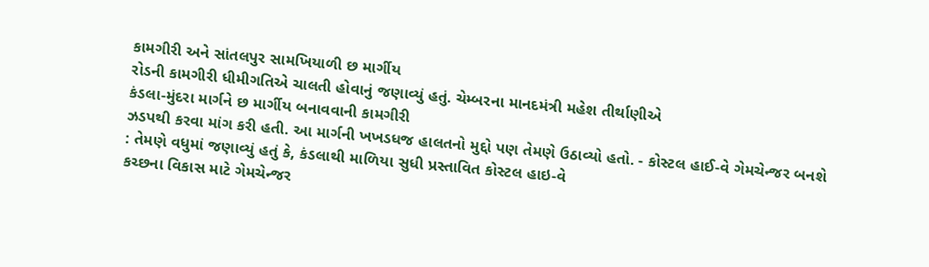કામગીરી અને સાંતલપુર સામખિયાળી છ માર્ગીય
રોડની કામગીરી ધીમીગતિએ ચાલતી હોવાનું જણાવ્યું હતું. ચેમ્બરના માનદમંત્રી મહેશ તીર્થાણીએ
કંડલા-મુંદરા માર્ગને છ માર્ગીય બનાવવાની કામગીરી
ઝડપથી કરવા માંગ કરી હતી. આ માર્ગની ખખડધજ હાલતનો મુદ્દો પણ તેમણે ઉઠાવ્યો હતો. - કોસ્ટલ હાઈ-વે ગેમચેન્જર બનશે
: તેમણે વધુમાં જણાવ્યું હતું કે, કંડલાથી માળિયા સુધી પ્રસ્તાવિત કોસ્ટલ હાઇ-વે
કચ્છના વિકાસ માટે ગેમચેન્જર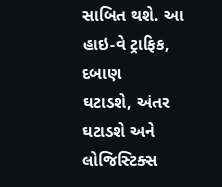સાબિત થશે. આ હાઇ-વે ટ્રાફિક, દબાણ
ઘટાડશે, અંતર ઘટાડશે અને લોજિસ્ટિક્સ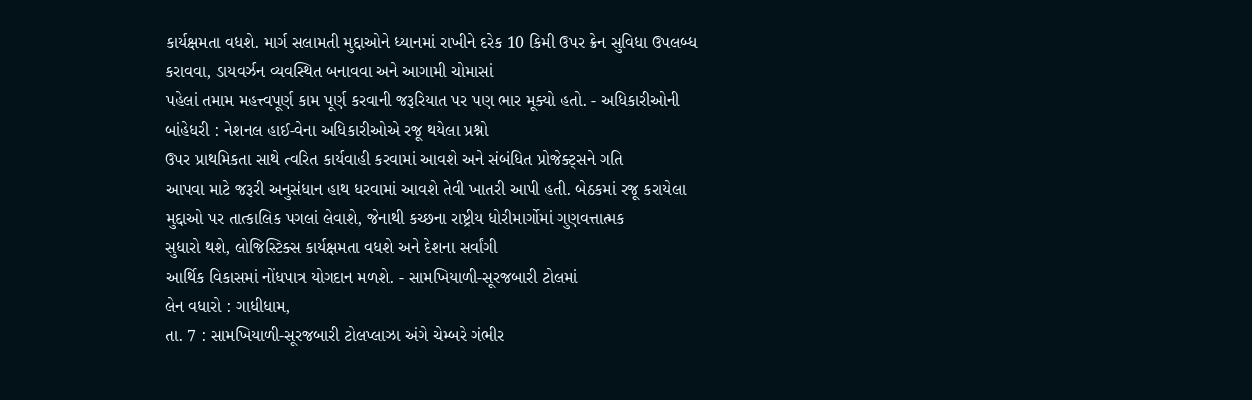કાર્યક્ષમતા વધશે. માર્ગ સલામતી મુદ્દાઓને ધ્યાનમાં રાખીને દરેક 10 કિમી ઉપર ક્રેન સુવિધા ઉપલબ્ધ
કરાવવા, ડાયવર્ઝન વ્યવસ્થિત બનાવવા અને આગામી ચોમાસાં
પહેલાં તમામ મહત્ત્વપૂર્ણ કામ પૂર્ણ કરવાની જરૂરિયાત પર પણ ભાર મૂક્યો હતો. - અધિકારીઓની બાંહેધરી : નેશનલ હાઈ-વેના અધિકારીઓએ રજૂ થયેલા પ્રશ્નો
ઉપર પ્રાથમિકતા સાથે ત્વરિત કાર્યવાહી કરવામાં આવશે અને સંબંધિત પ્રોજેક્ટ્સને ગતિ
આપવા માટે જરૂરી અનુસંધાન હાથ ધરવામાં આવશે તેવી ખાતરી આપી હતી. બેઠકમાં રજૂ કરાયેલા મુદ્દાઓ પર તાત્કાલિક પગલાં લેવાશે, જેનાથી કચ્છના રાષ્ટ્રીય ધોરીમાર્ગોમાં ગુણવત્તાત્મક
સુધારો થશે, લોજિસ્ટિક્સ કાર્યક્ષમતા વધશે અને દેશના સર્વાંગી
આર્થિક વિકાસમાં નોંધપાત્ર યોગદાન મળશે. - સામખિયાળી-સૂરજબારી ટોલમાં
લેન વધારો : ગાધીધામ,
તા. 7 : સામખિયાળી-સૂરજબારી ટોલપ્લાઝા અંગે ચેમ્બરે ગંભીર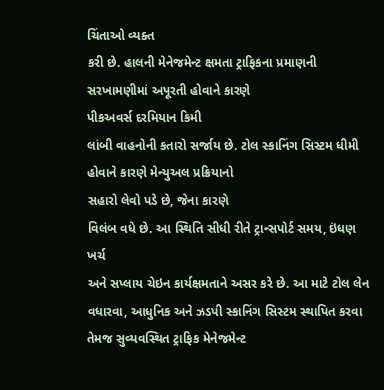ચિંતાઓ વ્યક્ત
કરી છે. હાલની મેનેજમેન્ટ ક્ષમતા ટ્રાફિકના પ્રમાણની સરખામણીમાં અપૂરતી હોવાને કારણે
પીકઅવર્સ દરમિયાન કિમી
લાંબી વાહનોની કતારો સર્જાય છે. ટોલ સ્કાનિંગ સિસ્ટમ ધીમી હોવાને કારણે મેન્યુઅલ પ્રક્રિયાનો
સહારો લેવો પડે છે, જેના કારણે
વિલંબ વધે છે. આ સ્થિતિ સીધી રીતે ટ્રાન્સપોર્ટ સમય, ઇંધણ ખર્ચ
અને સપ્લાય ચેઇન કાર્યક્ષમતાને અસર કરે છે. આ માટે ટોલ લેન વધારવા, આધુનિક અને ઝડપી સ્કાનિંગ સિસ્ટમ સ્થાપિત કરવા તેમજ સુવ્યવસ્થિત ટ્રાફિક મેનેજમેન્ટ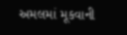અમલમાં મૂકવાની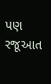પણ રજૂઆત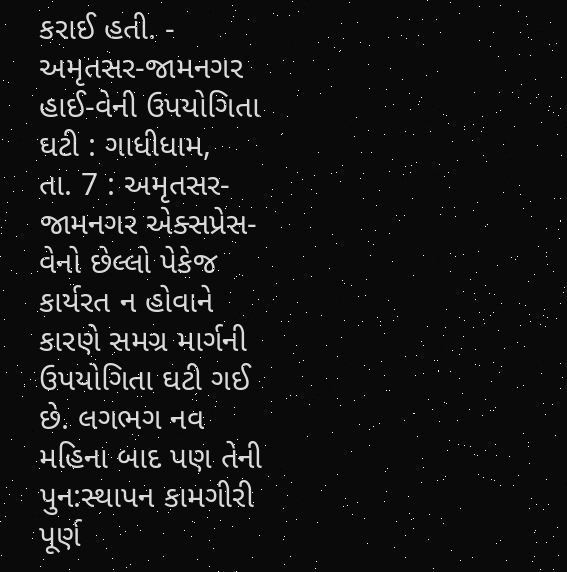કરાઈ હતી. - અમૃતસર-જામનગર હાઈ-વેની ઉપયોગિતા
ઘટી : ગાધીધામ,
તા. 7 : અમૃતસર-જામનગર એક્સપ્રેસ-વેનો છેલ્લો પેકેજ કાર્યરત ન હોવાને
કારણે સમગ્ર માર્ગની ઉપયોગિતા ઘટી ગઈ છે. લગભગ નવ મહિના બાદ પણ તેની પુન:સ્થાપન કામગીરી
પૂર્ણ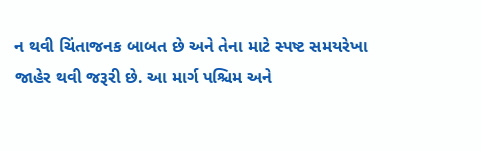ન થવી ચિંતાજનક બાબત છે અને તેના માટે સ્પષ્ટ સમયરેખા જાહેર થવી જરૂરી છે. આ માર્ગ પશ્ચિમ અને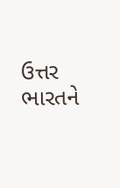ઉત્તર ભારતને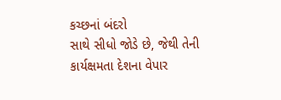કચ્છનાં બંદરો
સાથે સીધો જોડે છે, જેથી તેની
કાર્યક્ષમતા દેશના વેપાર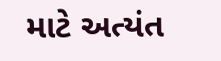માટે અત્યંત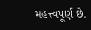મહત્ત્વપૂર્ણ છે.